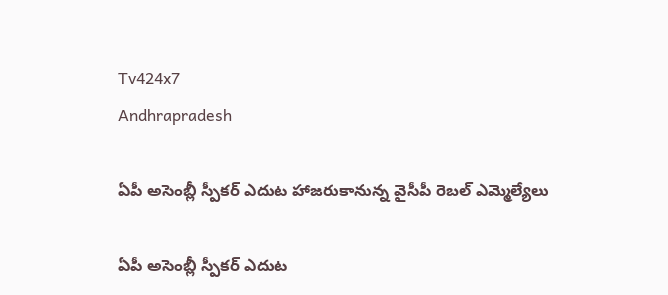Tv424x7
Andhrapradesh

ఏపీ అసెంబ్లీ స్పీకర్ ఎదుట హాజరుకానున్న వైసీపీ రెబల్ ఎమ్మెల్యేలు

ఏపీ అసెంబ్లీ స్పీకర్ ఎదుట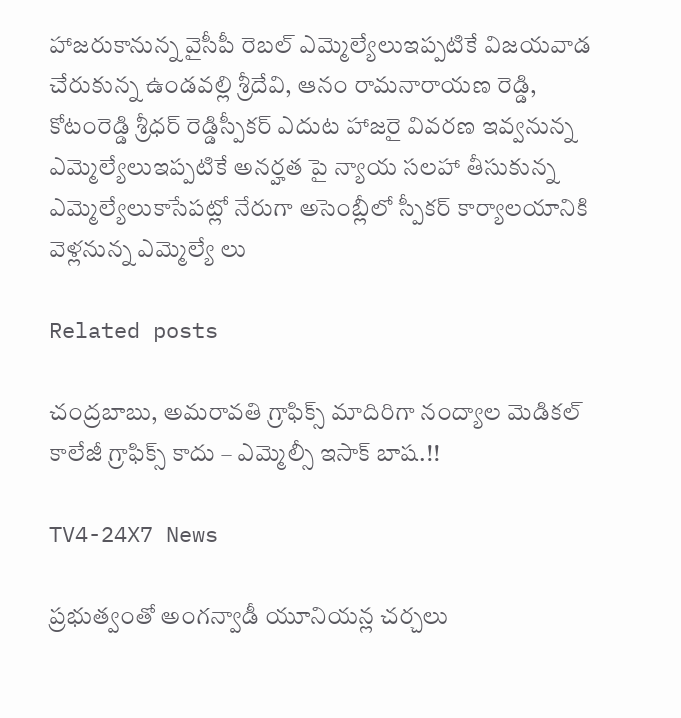హాజరుకానున్న వైసీపీ రెబల్ ఎమ్మెల్యేలుఇప్పటికే విజయవాడ చేరుకున్న ఉండవల్లి శ్రీదేవి, ఆనం రామనారాయణ రెడ్డి, కోటంరెడ్డి శ్రీధర్ రెడ్డిస్పీకర్ ఎదుట హాజరై వివరణ ఇవ్వనున్న ఎమ్మెల్యేలుఇప్పటికే అనర్హత పై న్యాయ సలహా తీసుకున్న ఎమ్మెల్యేలుకాసేపట్లో నేరుగా అసెంబ్లీలో స్పీకర్ కార్యాలయానికి వెళ్లనున్న ఎమ్మెల్యే లు

Related posts

చంద్రబాబు, అమరావతి గ్రాఫిక్స్ మాదిరిగా నంద్యాల మెడికల్ కాలేజీ గ్రాఫిక్స్ కాదు – ఎమ్మెల్సీ ఇసాక్ బాష.!!

TV4-24X7 News

ప్రభుత్వంతో అంగన్వాడీ యూనియన్ల చర్చలు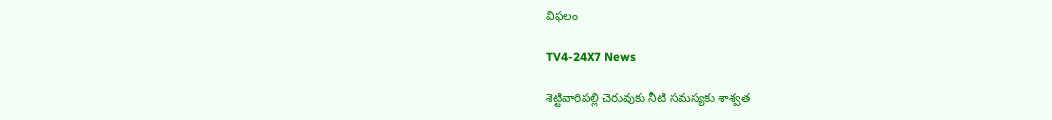విఫలం

TV4-24X7 News

శెట్టివారిపల్లి చెరువుకు నీటి సమస్యకు శాశ్వత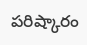పరిష్కారం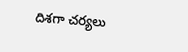దిశగా చర్యలు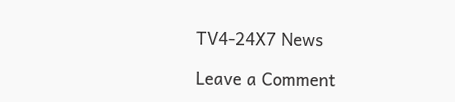TV4-24X7 News

Leave a Comment